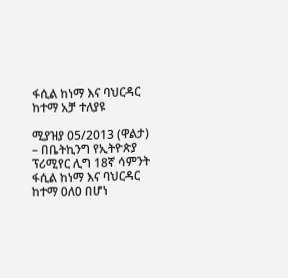ፋሲል ከነማ እና ባህርዳር ከተማ አቻ ተለያዩ

ሚያዝያ 05/2013 (ዋልታ) – በቤትኪንግ የኢትዮጵያ ፕሪሚየር ሊግ 18ኛ ሳምንት ፋሲል ከነማ እና ባህርዳር ከተማ 0ለ0 በሆነ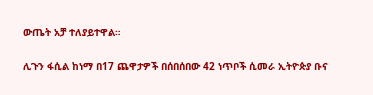ውጤት አቻ ተለያይተዋል።

ሊጉን ፋሲል ከነማ በ17 ጨዋታዎች በሰበሰበው 42 ነጥቦች ሲመራ ኢትዮጵያ ቡና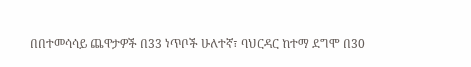በበተመሳሳይ ጨዋታዎች በ33 ነጥቦች ሁለተኛ፣ ባህርዳር ከተማ ደግሞ በ30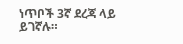ነጥቦች 3ኛ ደረጃ ላይ ይገኛሉ።